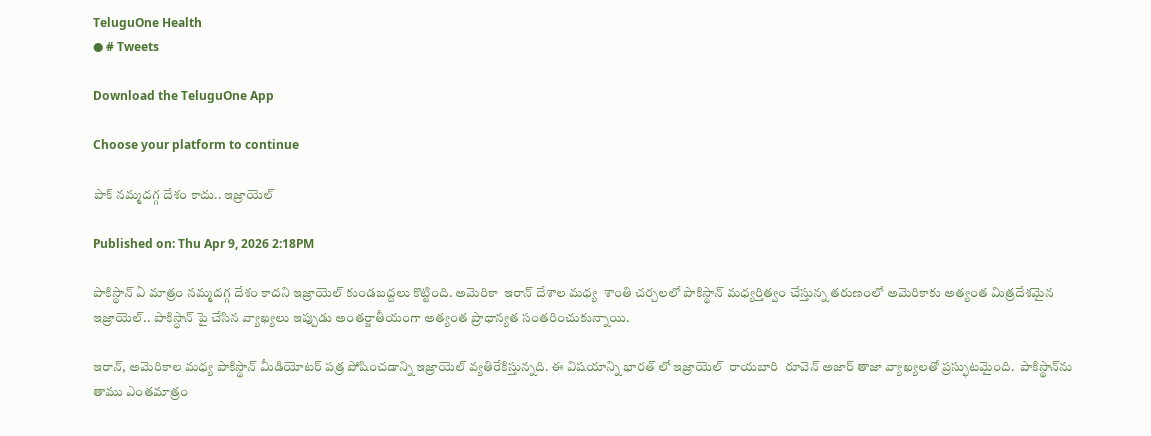TeluguOne Health
● # Tweets

Download the TeluguOne App

Choose your platform to continue

పాక్ నమ్మదగ్గ దేశం కాదు.. ఇజ్రాయెల్

Published on: Thu Apr 9, 2026 2:18PM

పాకిస్థాన్ ఏ మాత్రం నమ్మదగ్గ దేశం కాదని ఇజ్రాయెల్ కుండబద్దలు కొట్టింది. అమెరికా  ఇరాన్ దేశాల మధ్య  శాంతి చర్చలలో పాకిస్థాన్ మధ్యర్తిత్వం చేస్తున్న తరుణంలో అమెరికాకు అత్యంత మిత్రదేశమైన ఇజ్రాయెల్.. పాకిస్ధాన్ పై చేసిన వ్యాఖ్యలు ఇప్పుడు అంతర్జాతీయంగా అత్యంత ప్రాధాన్యత సంతరించుకున్నాయి.

ఇరాన్, అమెరికాల మధ్య పాకిస్థాన్ మీడియోటర్ పత్ర పోషించడాన్ని ఇజ్రాయెల్ వ్యతిరేకిస్తున్నది. ఈ విషయాన్ని భారత్ లో ఇజ్రాయెల్  రాయబారి  రూవెన్ అజార్ తాజా వ్యాఖ్యలతో ప్రస్ఫుటమైంది.  పాకిస్థాన్‌ను తాము ఎంతమాత్రం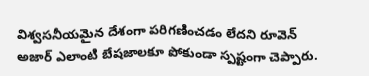విశ్వసనీయమైన దేశంగా పరిగణించడం లేదని రూవెన్ అజార్ ఎలాంటి బేషజాలకూ పోకుండా స్పష్టంగా చెప్పారు.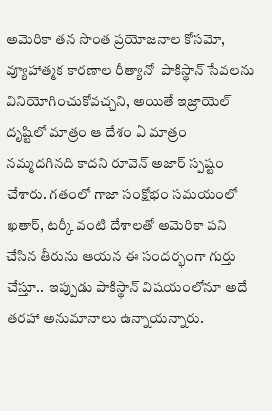అమెరికా తన సొంత ప్రయోజనాల కోసమో,  వ్యూహాత్మక కారణాల రీత్యానో  పాకిస్థాన్ సేవలను వినియోగించుకోవచ్చని, అయితే ఇజ్రాయెల్   దృష్టిలో మాత్రం ఆ దేశం ఏ మాత్రం నమ్మదగినది కాదని రూవెన్ అజార్ స్పష్టం చేశారు. గతంలో గాజా సంక్షోభం సమయంలో ఖతార్, టర్కీ వంటి దేశాలతో అమెరికా పని చేసిన తీరును ఆయన ఈ సందర్భంగా గుర్తు చేస్తూ..  ఇప్పుడు పాకిస్థాన్ విషయంలోనూ అదే తరహా అనుమానాలు ఉన్నాయన్నారు.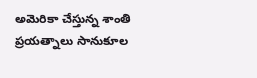అమెరికా చేస్తున్న శాంతి ప్రయత్నాలు సానుకూల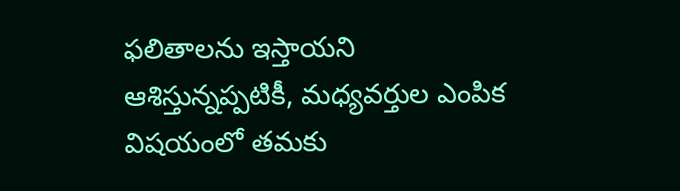ఫలితాలను ఇస్తాయని ఆశిస్తున్నప్పటికీ, మధ్యవర్తుల ఎంపిక విషయంలో తమకు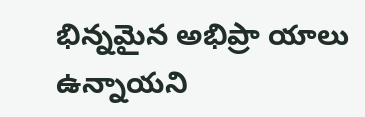భిన్నమైన అభిప్రా యాలు ఉన్నాయని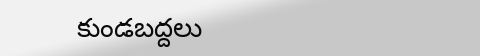కుండబద్దలు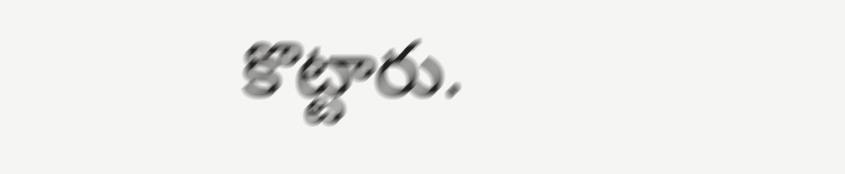కొట్టారు.